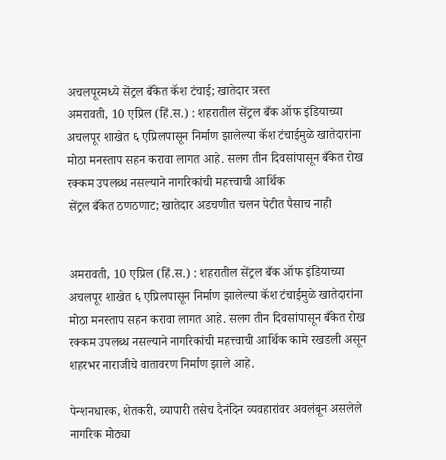अचलपूरमध्ये सेंट्रल बँकेत कॅश टंचाई; खातेदार त्रस्त
अमरावती, 10 एप्रिल (हिं.स.) : शहरातील सेंट्रल बँक ऑफ इंडियाच्या अचलपूर शाखेत ६ एप्रिलपासून निर्माण झालेल्या कॅश टंचाईमुळे खातेदारांना मोठा मनस्ताप सहन करावा लागत आहे. सलग तीन दिवसांपासून बँकेत रोख रक्कम उपलब्ध नसल्याने नागरिकांची महत्त्वाची आर्थिक
सेंट्रल बँकेत ठणठणाट; खातेदार अडचणीत चलन पेटीत पैसाच नाही


अमरावती, 10 एप्रिल (हिं.स.) : शहरातील सेंट्रल बँक ऑफ इंडियाच्या अचलपूर शाखेत ६ एप्रिलपासून निर्माण झालेल्या कॅश टंचाईमुळे खातेदारांना मोठा मनस्ताप सहन करावा लागत आहे. सलग तीन दिवसांपासून बँकेत रोख रक्कम उपलब्ध नसल्याने नागरिकांची महत्त्वाची आर्थिक कामे रखडली असून शहरभर नाराजीचे वातावरण निर्माण झाले आहे.

पेन्शनधारक, शेतकरी, व्यापारी तसेच दैनंदिन व्यवहारांवर अवलंबून असलेले नागरिक मोठ्या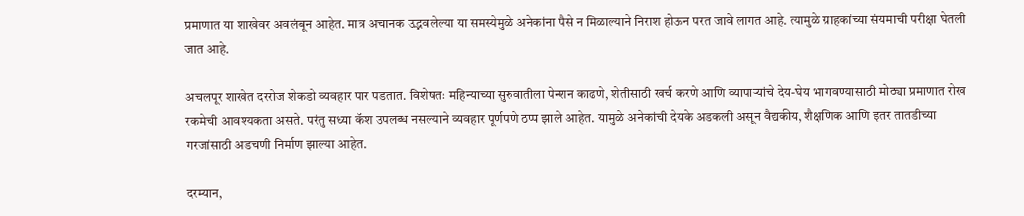प्रमाणात या शाखेवर अवलंबून आहेत. मात्र अचानक उद्भवलेल्या या समस्येमुळे अनेकांना पैसे न मिळाल्याने निराश होऊन परत जावे लागत आहे. त्यामुळे ग्राहकांच्या संयमाची परीक्षा घेतली जात आहे.

अचलपूर शाखेत दररोज शेकडो व्यवहार पार पडतात. विशेषतः महिन्याच्या सुरुवातीला पेन्शन काढणे, शेतीसाठी खर्च करणे आणि व्यापाऱ्यांचे देय-घेय भागवण्यासाठी मोठ्या प्रमाणात रोख रकमेची आवश्यकता असते. परंतु सध्या कॅश उपलब्ध नसल्याने व्यवहार पूर्णपणे ठप्प झाले आहेत. यामुळे अनेकांची देयके अडकली असून वैद्यकीय, शैक्षणिक आणि इतर तातडीच्या गरजांसाठी अडचणी निर्माण झाल्या आहेत.

दरम्यान,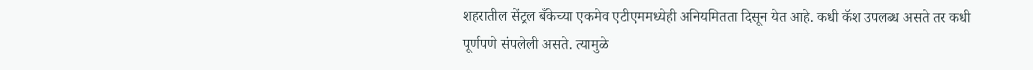शहरातील सेंट्रल बँकेच्या एकमेव एटीएममध्येही अनियमितता दिसून येत आहे. कधी कॅश उपलब्ध असते तर कधी पूर्णपणे संपलेली असते. त्यामुळे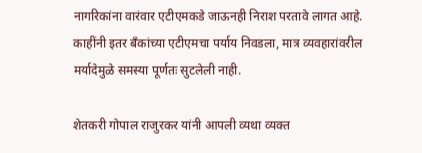नागरिकांना वारंवार एटीएमकडे जाऊनही निराश परतावे लागत आहे. काहींनी इतर बँकांच्या एटीएमचा पर्याय निवडला, मात्र व्यवहारांवरील मर्यादेमुळे समस्या पूर्णतः सुटलेली नाही.

शेतकरी गोपाल राजुरकर यांनी आपली व्यथा व्यक्त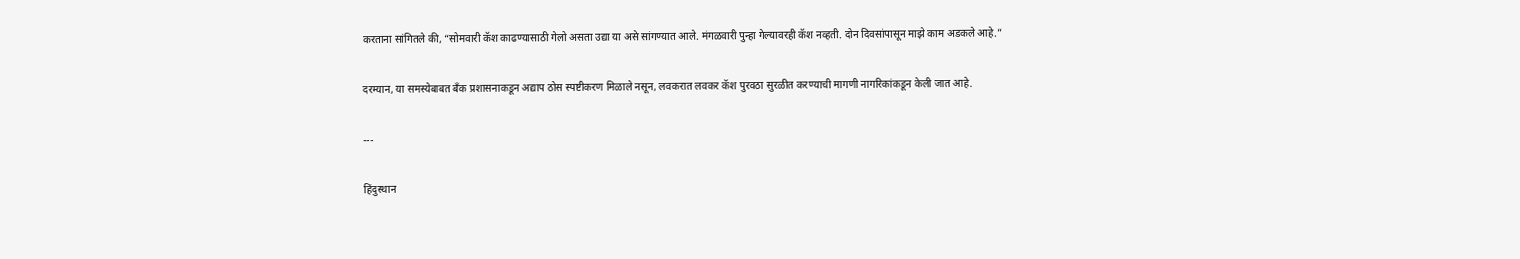करताना सांगितले की, “सोमवारी कॅश काढण्यासाठी गेलो असता उद्या या असे सांगण्यात आले. मंगळवारी पुन्हा गेल्यावरही कॅश नव्हती. दोन दिवसांपासून माझे काम अडकले आहे.”

दरम्यान, या समस्येबाबत बँक प्रशासनाकडून अद्याप ठोस स्पष्टीकरण मिळाले नसून, लवकरात लवकर कॅश पुरवठा सुरळीत करण्याची मागणी नागरिकांकडून केली जात आहे.

---

हिंदुस्थान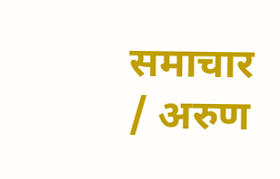समाचार / अरुण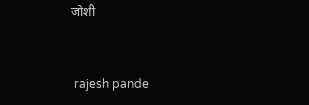जोशी


 rajesh pande